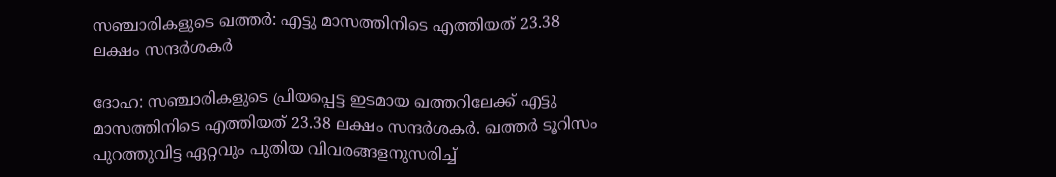സഞ്ചാരികളുടെ ഖത്തർ: എട്ടു മാസത്തിനിടെ എത്തിയത് 23.38 ലക്ഷം സന്ദർശകർ

ദോഹ: സഞ്ചാരികളുടെ പ്രിയപ്പെട്ട ഇടമായ ഖത്തറിലേക്ക് എട്ടു മാസത്തിനിടെ എത്തിയത് 23.38 ലക്ഷം സന്ദർശകർ. ഖത്തർ ടൂറിസം പുറത്തുവിട്ട ഏറ്റവും പുതിയ വിവരങ്ങളനുസരിച്ച്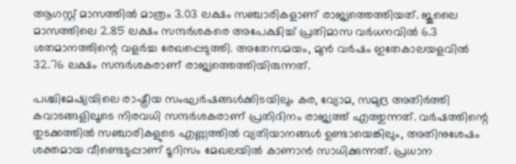ആഗസ്റ്റ് മാസത്തിൽ മാത്രം 3.03 ലക്ഷം സഞ്ചാരികളാണ് രാജ്യത്തെത്തിയത്. ജൂലൈ മാസത്തിലെ 2.85 ലക്ഷം സന്ദർശകരെ അപേക്ഷിച്ച് പ്രതിമാസ വർധനവിൽ 6.3 ശതമാനത്തിന്റെ വളർച്ച രേഖപ്പെടുത്തി. അതേസമയം, മുൻ വർഷം ഇതേകാലയളവിൽ 32.76 ലക്ഷം സന്ദർശകരാണ് രാജ്യത്തെത്തിയിരുന്നത്.

പശ്ചിമേഷ്യയിലെ രാഷ്ട്രീയ സംഘർഷങ്ങൾക്കിടയിലും കര, വ്യോമ, സമുദ്ര അതിർത്തി കവാടങ്ങളിലൂടെ നിരവധി സന്ദർശകരാണ് പ്രതിദിനം രാജ്യത്ത് എത്തുന്നത്. വർഷത്തിന്റെ തുടക്കത്തിൽ സഞ്ചാരികളുടെ എണ്ണത്തിൽ വ്യതിയാനങ്ങൾ ഉണ്ടായെങ്കിലും, അതിനുശേഷം ശക്തമായ വീണ്ടെടുപ്പാണ് ടൂറിസം മേഖലയിൽ കാണാൻ സാധിക്കുന്നത്. പ്രധാന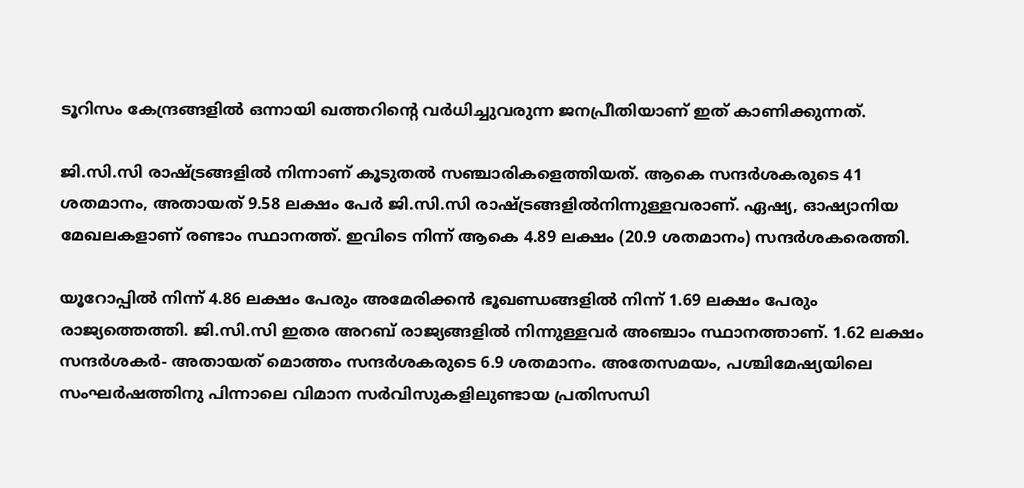ടൂറിസം കേന്ദ്രങ്ങളിൽ ഒന്നായി ഖത്തറിന്റെ വർധിച്ചുവരുന്ന ജനപ്രീതിയാണ് ഇത് കാണിക്കുന്നത്.

ജി.സി.സി രാഷ്ട്രങ്ങളിൽ നിന്നാണ് കൂടുതൽ സഞ്ചാരികളെത്തിയത്. ആകെ സന്ദർശകരുടെ 41 ശതമാനം, അതായത് 9.58 ലക്ഷം പേർ ജി.സി.സി രാഷ്ട്രങ്ങളിൽനിന്നുള്ളവരാണ്. ഏഷ്യ, ഓഷ്യാനിയ മേഖലകളാണ് രണ്ടാം സ്ഥാനത്ത്. ഇവിടെ നിന്ന് ആകെ 4.89 ലക്ഷം (20.9 ശതമാനം) സന്ദർശകരെത്തി.

യൂറോപ്പിൽ നിന്ന് 4.86 ലക്ഷം പേരും അമേരിക്കൻ ഭൂഖണ്ഡങ്ങളിൽ നിന്ന് 1.69 ലക്ഷം പേരും രാജ്യത്തെത്തി. ജി.സി.സി ഇതര അറബ് രാജ്യങ്ങളിൽ നിന്നുള്ളവർ അഞ്ചാം സ്ഥാനത്താണ്. 1.62 ലക്ഷം സന്ദർശകർ- അതായത് മൊത്തം സന്ദർശകരുടെ 6.9 ശതമാനം. അതേസമയം, പശ്ചിമേഷ്യയിലെ സംഘർഷത്തിനു പിന്നാലെ വിമാന സർവിസുകളിലുണ്ടായ പ്രതിസന്ധി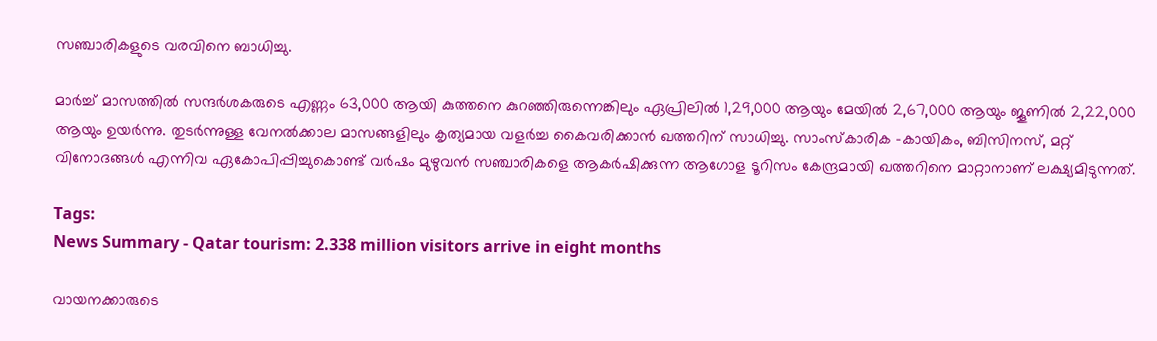സഞ്ചാരികളുടെ വരവിനെ ബാധിച്ചു.

മാർച്ച് മാസത്തിൽ സന്ദർശകരുടെ എണ്ണം 63,000 ആയി കുത്തനെ കുറഞ്ഞിരുന്നെങ്കിലും ഏപ്രിലിൽ 1,29,000 ആയും മേയിൽ 2,67,000 ആയും ജൂണിൽ 2,22,000 ആയും ഉയർന്നു. തുടർന്നുള്ള വേനൽക്കാല മാസങ്ങളിലും കൃത്യമായ വളർച്ച കൈവരിക്കാൻ ഖത്തറിന് സാധിച്ചു. സാംസ്കാരിക -കായികം, ബിസിനസ്, മറ്റ് വിനോദങ്ങൾ എന്നിവ ഏകോപിപ്പിച്ചുകൊണ്ട് വർഷം മുഴുവൻ സഞ്ചാരികളെ ആകർഷിക്കുന്ന ആഗോള ടൂറിസം കേന്ദ്രമായി ഖത്തറിനെ മാറ്റാനാണ് ലക്ഷ്യമിടുന്നത്.

Tags:
News Summary - Qatar tourism: 2.338 million visitors arrive in eight months

വായനക്കാരുടെ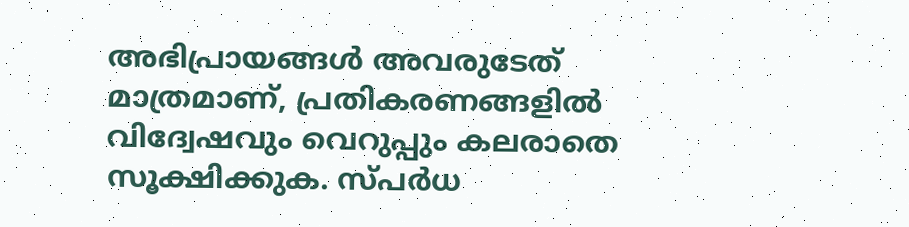അഭിപ്രായങ്ങള്‍ അവരുടേത് മാത്രമാണ്, പ്രതികരണങ്ങളിൽ വിദ്വേഷവും വെറുപ്പും കലരാതെ സൂക്ഷിക്കുക. സ്പർധ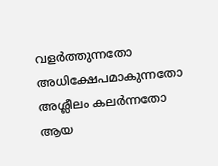വളർത്തുന്നതോ അധിക്ഷേപമാകുന്നതോ അശ്ലീലം കലർന്നതോ ആയ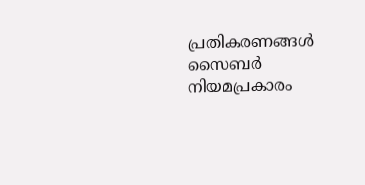പ്രതികരണങ്ങൾ സൈബർ നിയമപ്രകാരം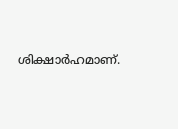ശിക്ഷാർഹമാണ്.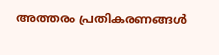അത്തരം പ്രതികരണങ്ങൾ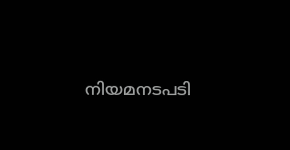നിയമനടപടി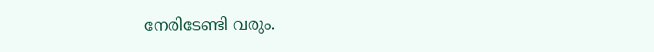നേരിടേണ്ടി വരും.